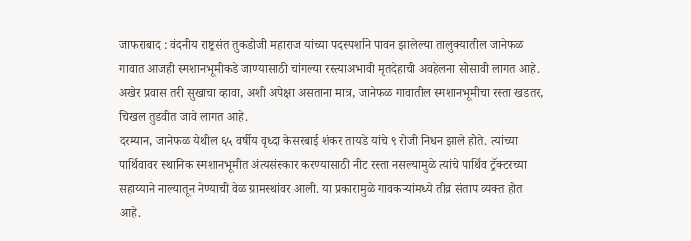जाफराबाद : वंदनीय राष्ट्रसंत तुकडोजी महाराज यांच्या पदस्पर्शाने पावन झालेल्या तालुक्यातील जानेफळ गावात आजही स्मशानभूमीकडे जाण्यासाठी चांगल्या रस्त्याअभावी मृतदेहाची अवहेलना सोसावी लागत आहे. अखेर प्रवास तरी सुखाचा व्हावा, अशी अपेक्षा असताना मात्र, जानेफळ गावातील स्मशानभूमीचा रस्ता खडतर, चिखल तुडवीत जावे लागत आहे.
दरम्यान, जानेफळ येथील ६५ वर्षीय वृध्दा केसरबाई शंकर तायडे यांचे ९ रोजी निधन झाले होते. त्यांच्या पार्थिवावर स्थानिक स्मशानभूमीत अंत्यसंस्कार करण्यासाठी नीट रस्ता नसल्यामुळे त्यांचे पार्थिव ट्रॅक्टरच्या सहाय्याने नाल्यातून नेण्याची वेळ ग्रामस्थांवर आली. या प्रकारामुळे गावकऱ्यांमध्ये तीव्र संताप व्यक्त होत आहे.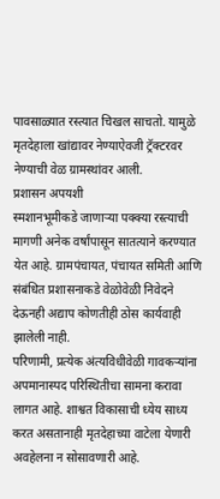पावसाळ्यात रस्त्यात चिखल साचतो. यामुळे मृतदेहाला खांद्यावर नेण्याऐवजी ट्रॅक्टरवर नेण्याची वेळ ग्रामस्थांवर आली.
प्रशासन अपयशी
स्मशानभूमीकडे जाणाऱ्या पक्क्या रस्त्याची मागणी अनेक वर्षांपासून सातत्याने करण्यात येत आहे. ग्रामपंचायत, पंचायत समिती आणि संबंधित प्रशासनाकडे वेळोवेळी निवेदने देऊनही अद्याप कोणतीही ठोस कार्यवाही झालेली नाही.
परिणामी, प्रत्येक अंत्यविधीवेळी गावकऱ्यांना अपमानास्पद परिस्थितीचा सामना करावा लागत आहे. शाश्वत विकासाची ध्येय साध्य करत असतानाही मृतदेहाच्या वाटेला येणारी अवहेलना न सोसावणारी आहे.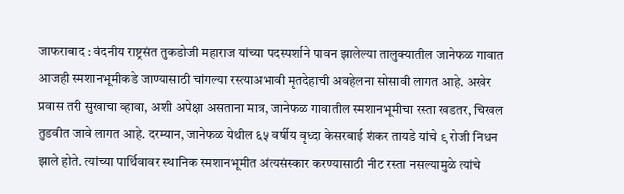जाफराबाद : वंदनीय राष्ट्रसंत तुकडोजी महाराज यांच्या पदस्पर्शाने पावन झालेल्या तालुक्यातील जानेफळ गावात आजही स्मशानभूमीकडे जाण्यासाठी चांगल्या रस्त्याअभावी मृतदेहाची अवहेलना सोसावी लागत आहे. अखेर प्रवास तरी सुखाचा व्हावा, अशी अपेक्षा असताना मात्र, जानेफळ गावातील स्मशानभूमीचा रस्ता खडतर, चिखल तुडवीत जावे लागत आहे. दरम्यान, जानेफळ येथील ६५ वर्षीय वृध्दा केसरबाई शंकर तायडे यांचे ९ रोजी निधन झाले होते. त्यांच्या पार्थिवावर स्थानिक स्मशानभूमीत अंत्यसंस्कार करण्यासाठी नीट रस्ता नसल्यामुळे त्यांचे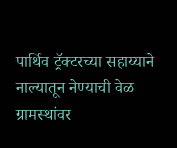पार्थिव ट्रॅक्टरच्या सहाय्याने नाल्यातून नेण्याची वेळ ग्रामस्थांवर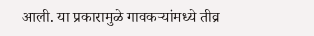आली. या प्रकारामुळे गावकऱ्यांमध्ये तीव्र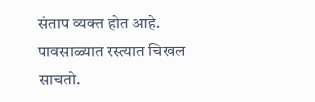संताप व्यक्त होत आहे. पावसाळ्यात रस्त्यात चिखल साचतो.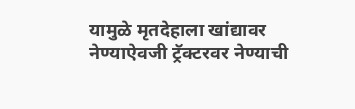यामुळे मृतदेहाला खांद्यावर नेण्याऐवजी ट्रॅक्टरवर नेण्याची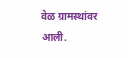वेळ ग्रामस्थांवर आली.